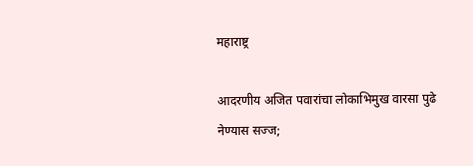महाराष्ट्र

आदरणीय अजित पवारांचा लोकाभिमुख वारसा पुढे नेण्यास सज्ज;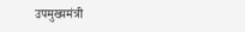उपमुख्यमंत्री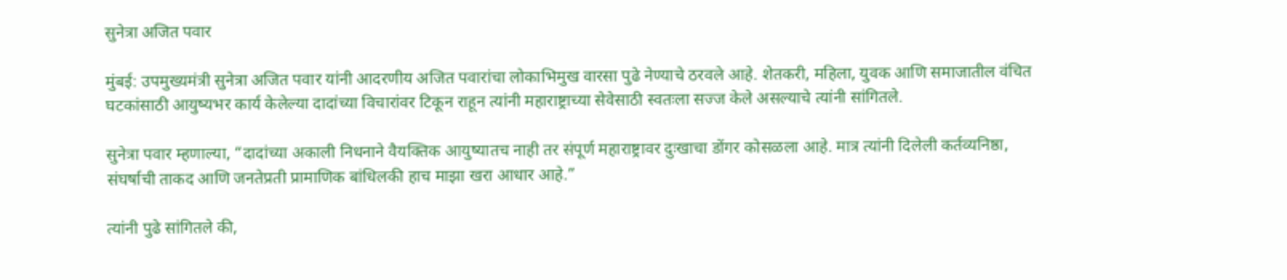सुनेत्रा अजित पवार

मुंबई: उपमुख्यमंत्री सुनेत्रा अजित पवार यांनी आदरणीय अजित पवारांचा लोकाभिमुख वारसा पुढे नेण्याचे ठरवले आहे. शेतकरी, महिला, युवक आणि समाजातील वंचित घटकांसाठी आयुष्यभर कार्य केलेल्या दादांच्या विचारांवर टिकून राहून त्यांनी महाराष्ट्राच्या सेवेसाठी स्वतःला सज्ज केले असल्याचे त्यांनी सांगितले.

सुनेत्रा पवार म्हणाल्या, “दादांच्या अकाली निधनाने वैयक्तिक आयुष्यातच नाही तर संपूर्ण महाराष्ट्रावर दुःखाचा डोंगर कोसळला आहे. मात्र त्यांनी दिलेली कर्तव्यनिष्ठा, संघर्षाची ताकद आणि जनतेप्रती प्रामाणिक बांधिलकी हाच माझा खरा आधार आहे.”

त्यांनी पुढे सांगितले की,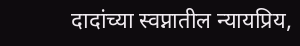दादांच्या स्वप्नातील न्यायप्रिय,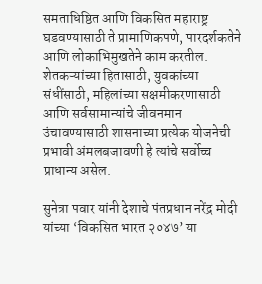समताधिष्ठित आणि विकसित महाराष्ट्र घडवण्यासाठी ते प्रामाणिकपणे, पारदर्शकतेने आणि लोकाभिमुखतेने काम करतील. शेतकऱ्यांच्या हितासाठी, युवकांच्या संधींसाठी, महिलांच्या सक्षमीकरणासाठी आणि सर्वसामान्यांचे जीवनमान उंचावण्यासाठी शासनाच्या प्रत्येक योजनेची प्रभावी अंमलबजावणी हे त्यांचे सर्वोच्च प्राधान्य असेल.

सुनेत्रा पवार यांनी देशाचे पंतप्रधान नरेंद्र मोदी यांच्या ‘विकसित भारत २०४७’ या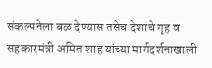संकल्पनेला बळ देण्यास तसेच देशाचे गृह व सहकारमंत्री अमित शाह यांच्या मार्गदर्शनाखाली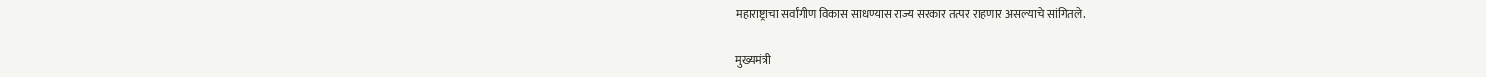महाराष्ट्राचा सर्वांगीण विकास साधण्यास राज्य सरकार तत्पर राहणार असल्याचे सांगितले.

मुख्यमंत्री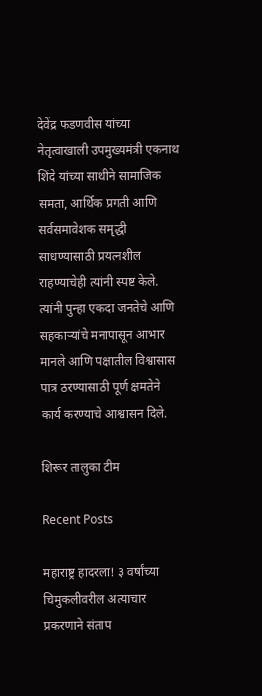देवेंद्र फडणवीस यांच्या नेतृत्वाखाली उपमुख्यमंत्री एकनाथ शिंदे यांच्या साथीने सामाजिक समता, आर्थिक प्रगती आणि सर्वसमावेशक समृद्धी साधण्यासाठी प्रयत्नशील राहण्याचेही त्यांनी स्पष्ट केले. त्यांनी पुन्हा एकदा जनतेचे आणि सहकाऱ्यांचे मनापासून आभार मानले आणि पक्षातील विश्वासास पात्र ठरण्यासाठी पूर्ण क्षमतेने कार्य करण्याचे आश्वासन दिले.

शिरूर तालुका टीम

Recent Posts

महाराष्ट्र हादरला! ३ वर्षांच्या चिमुकलीवरील अत्याचार प्रकरणाने संताप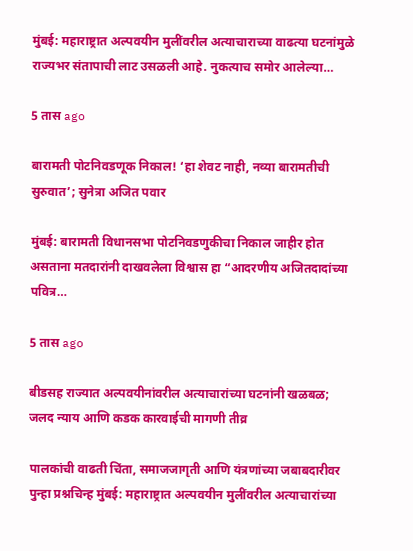मुंबई: महाराष्ट्रात अल्पवयीन मुलींवरील अत्याचाराच्या वाढत्या घटनांमुळे राज्यभर संतापाची लाट उसळली आहे. नुकत्याच समोर आलेल्या…

5 तास ago

बारामती पोटनिवडणूक निकाल! ‘हा शेवट नाही, नव्या बारामतीची सुरुवात’; सुनेत्रा अजित पवार

मुंबई: बारामती विधानसभा पोटनिवडणुकीचा निकाल जाहीर होत असताना मतदारांनी दाखवलेला विश्वास हा “आदरणीय अजितदादांच्या पवित्र…

5 तास ago

बीडसह राज्यात अल्पवयीनांवरील अत्याचारांच्या घटनांनी खळबळ; जलद न्याय आणि कडक कारवाईची मागणी तीव्र

पालकांची वाढती चिंता, समाजजागृती आणि यंत्रणांच्या जबाबदारीवर पुन्हा प्रश्नचिन्ह मुंबई: महाराष्ट्रात अल्पवयीन मुलींवरील अत्याचारांच्या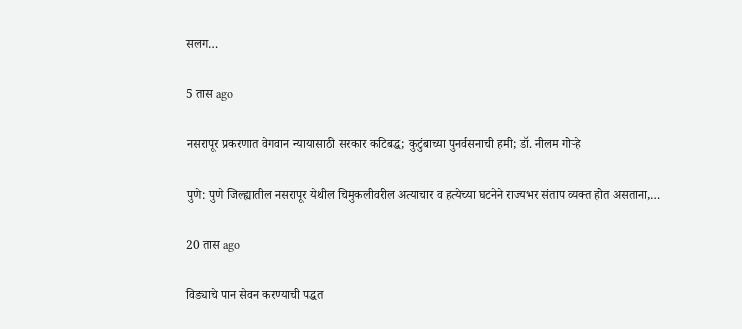सलग…

5 तास ago

नसरापूर प्रकरणात वेगवान न्यायासाठी सरकार कटिबद्ध; कुटुंबाच्या पुनर्वसनाची हमी; डॉ. नीलम गोऱ्हे

पुणे: पुणे जिल्ह्यातील नसरापूर येथील चिमुकलीवरील अत्याचार व हत्येच्या घटनेने राज्यभर संताप व्यक्त होत असताना,…

20 तास ago

विड्याचे पान सेवन करण्याची पद्धत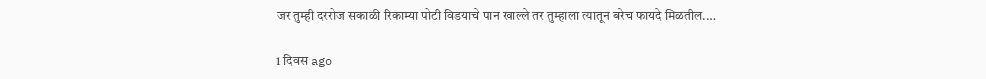जर तुम्ही दररोज सकाळी रिकाम्या पोटी विडयाचे पान खाल्ले तर तुम्हाला त्यातून बरेच फायदे मिळतील.…

1 दिवस ago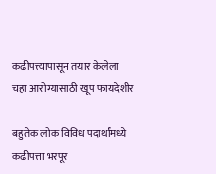कढीपत्त्यापासून तयार केलेला चहा आरोग्यासाठी खूप फायदेशीर

बहुतेक लोक विविध पदार्थांमध्ये कढीपत्ता भरपूर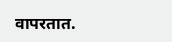वापरतात.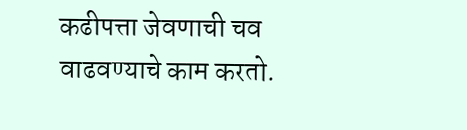कढीपत्ता जेवणाची चव वाढवण्याचे काम करतो.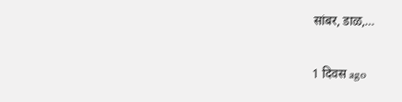सांबर, डाळ,…

1 दिवस ago